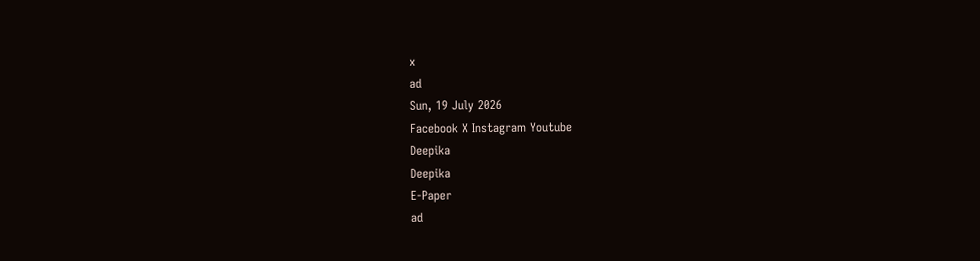x
ad
Sun, 19 July 2026
Facebook X Instagram Youtube
Deepika
Deepika
E-Paper
ad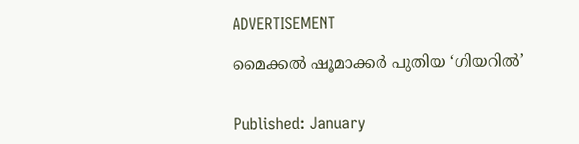ADVERTISEMENT

മൈക്കൽ ഷൂമാക്കർ പുതിയ ‘ഗിയറിൽ’


Published: January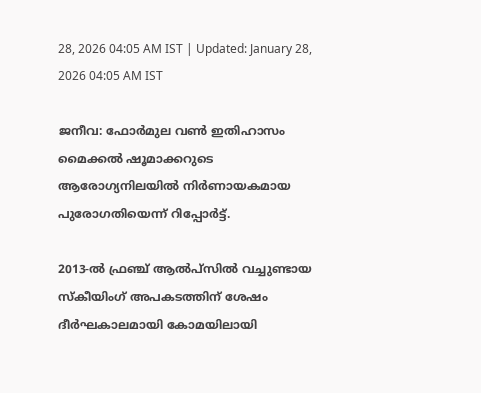28, 2026 04:05 AM IST | Updated: January 28, 2026 04:05 AM IST

ജനീവ: ഫോർമുല വണ്‍ ഇതിഹാസം മൈക്കൽ ഷൂമാക്കറുടെ ആരോഗ്യനിലയിൽ നിർണായകമായ പുരോഗതിയെന്ന് റിപ്പോർട്ട്.

2013-ൽ ഫ്രഞ്ച് ആൽപ്സിൽ വച്ചുണ്ടായ സ്കീയിംഗ് അപകടത്തിന് ശേഷം ദീർഘകാലമായി കോമയിലായി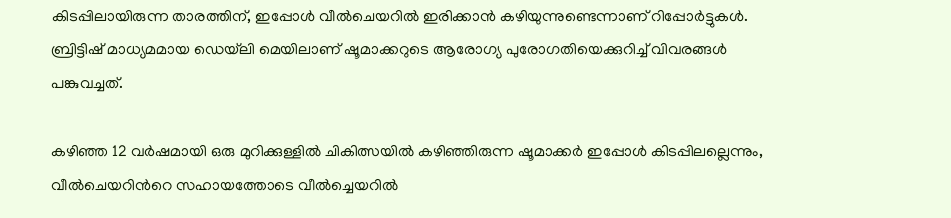കിടപ്പിലായിരുന്ന താരത്തിന്, ഇപ്പോൾ വീൽചെയറിൽ ഇരിക്കാൻ കഴിയുന്നുണ്ടെന്നാണ് റിപ്പോർട്ടുകൾ. ബ്രിട്ടിഷ് മാധ്യമമായ ഡെയ്‌ലി മെയിലാണ് ഷൂമാക്കറുടെ ആരോഗ്യ പുരോഗതിയെക്കുറിച്ച് വിവരങ്ങൾ പങ്കുവച്ചത്.

കഴിഞ്ഞ 12 വർഷമായി ഒരു മുറിക്കുള്ളിൽ ചികിത്സയിൽ കഴിഞ്ഞിരുന്ന ഷൂമാക്കർ ഇപ്പോൾ കിടപ്പിലല്ലെന്നും, വീൽചെയറിന്‍റെ സഹായത്തോടെ വീൽച്ചെയറിൽ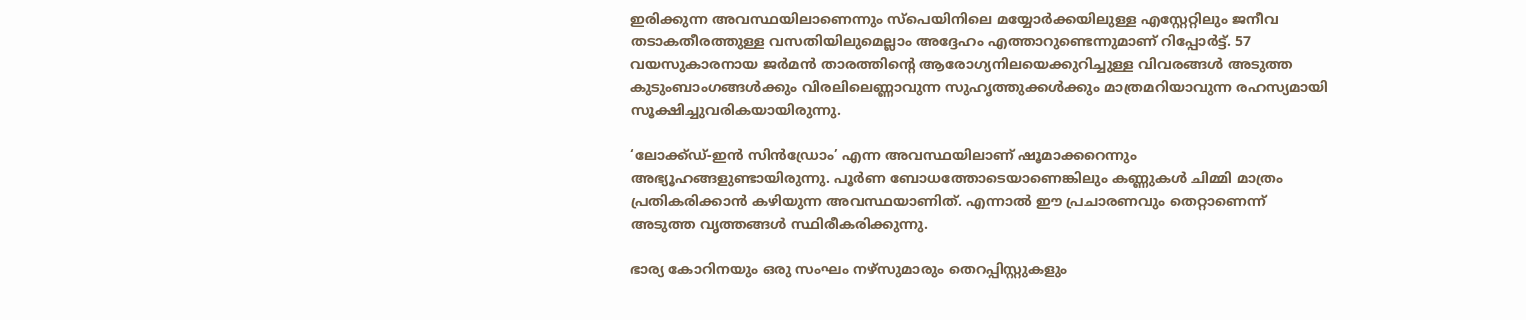ഇരിക്കുന്ന അവസ്ഥയിലാണെന്നും സ്പെയിനിലെ മയ്യോർക്കയിലുള്ള എസ്റ്റേറ്റിലും ജനീവ തടാകതീരത്തുള്ള വസതിയിലുമെല്ലാം അദ്ദേഹം എത്താറുണ്ടെന്നുമാണ് റിപ്പോർട്ട്. 57 വയസുകാരനായ ജർമൻ താരത്തിന്‍റെ ആരോഗ്യനിലയെക്കുറിച്ചുള്ള വിവരങ്ങൾ അടുത്ത കുടുംബാംഗങ്ങൾക്കും വിരലിലെണ്ണാവുന്ന സുഹൃത്തുക്കൾക്കും മാത്രമറിയാവുന്ന രഹസ്യമായി സൂക്ഷിച്ചുവരികയായിരുന്നു.

‘ലോക്ക്ഡ്-ഇൻ സിൻഡ്രോം’ എന്ന അവസ്ഥയിലാണ് ഷൂമാക്കറെന്നും അഭ്യൂഹങ്ങളുണ്ടായിരുന്നു. പൂർണ ബോധത്തോടെയാണെങ്കിലും കണ്ണുകൾ ചിമ്മി മാത്രം പ്രതികരിക്കാൻ കഴിയുന്ന അവസ്ഥയാണിത്. എന്നാൽ ഈ പ്രചാരണവും തെറ്റാണെന്ന് അടുത്ത വൃത്തങ്ങൾ സ്ഥിരീകരിക്കുന്നു.

ഭാര്യ കോറിനയും ഒരു സംഘം നഴ്സുമാരും തെറപ്പിസ്റ്റുകളും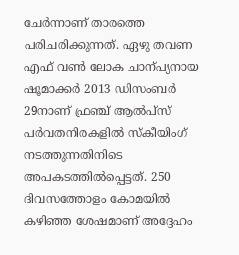ചേർന്നാണ് താരത്തെ പരിചരിക്കുന്നത്. ഏഴു തവണ എഫ് വണ്‍ ലോക ചാന്പ്യനായ ഷൂമാക്കർ 2013 ഡിസംബർ 29നാണ് ഫ്രഞ്ച് ആൽപ്സ് പർവതനിരകളിൽ സ്കീയിംഗ്‌ നടത്തുന്നതിനിടെ അപകടത്തിൽപ്പെട്ടത്. 250 ദിവസത്തോളം കോമയിൽ കഴിഞ്ഞ ശേഷമാണ് അദ്ദേഹം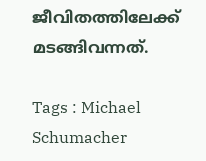ജീവിതത്തിലേക്ക് മടങ്ങിവന്നത്.

Tags : Michael Schumacher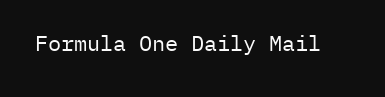Formula One Daily Mail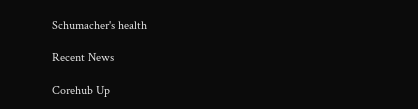Schumacher's health

Recent News

Corehub Up